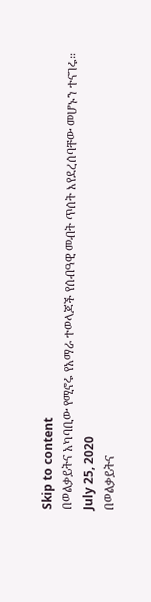Skip to content
በወልቃይትና አካባቢው የሚኖሩ የአማራ ተወላጆች የሰብዓዊ መብት ጥሰት እየደረሰባቸው መሆኑን ተናገሩ።
July 25, 2020
በወልቃይትና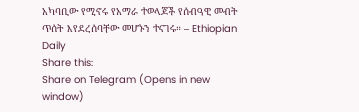አካባቢው የሚኖሩ የአማራ ተወላጆች የሰብዓዊ መብት ጥሰት እየደረሰባቸው መሆኑን ተናገሩ። – Ethiopian Daily
Share this:
Share on Telegram (Opens in new window)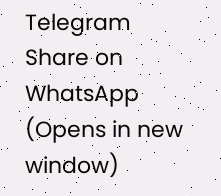Telegram
Share on WhatsApp (Opens in new window)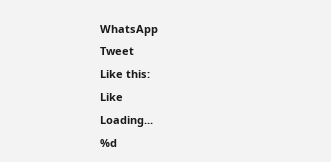WhatsApp
Tweet
Like this:
Like
Loading...
%d